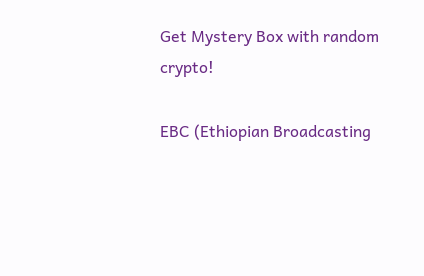Get Mystery Box with random crypto!

EBC (Ethiopian Broadcasting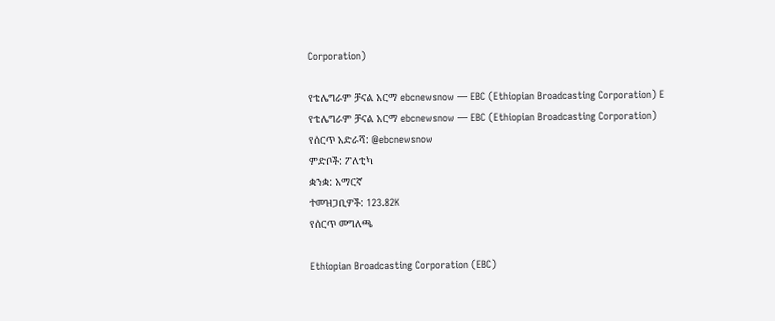Corporation)

የቴሌግራም ቻናል አርማ ebcnewsnow — EBC (Ethiopian Broadcasting Corporation) E
የቴሌግራም ቻናል አርማ ebcnewsnow — EBC (Ethiopian Broadcasting Corporation)
የሰርጥ አድራሻ: @ebcnewsnow
ምድቦች: ፖለቲካ
ቋንቋ: አማርኛ
ተመዝጋቢዎች: 123.82K
የሰርጥ መግለጫ

Ethiopian Broadcasting Corporation (EBC)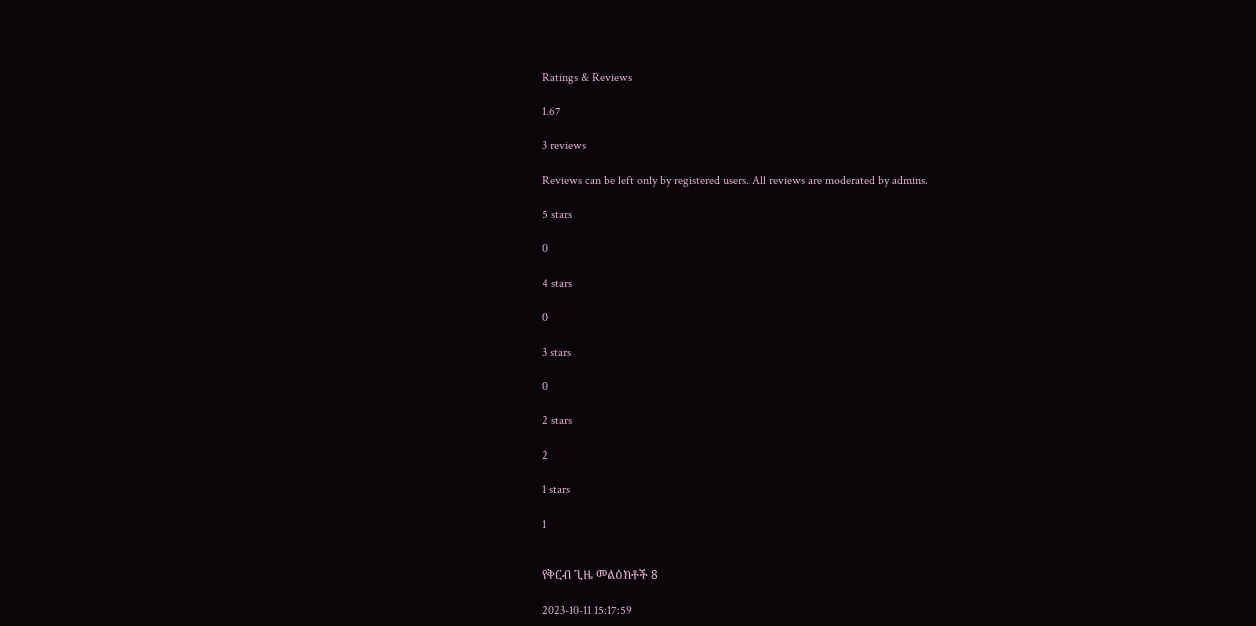Ratings & Reviews

1.67

3 reviews

Reviews can be left only by registered users. All reviews are moderated by admins.

5 stars

0

4 stars

0

3 stars

0

2 stars

2

1 stars

1


የቅርብ ጊዜ መልዕክቶች 8

2023-10-11 15:17:59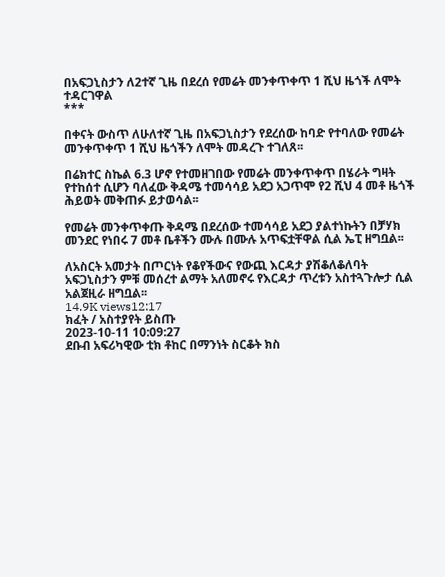በአፍጋኒስታን ለ2ተኛ ጊዜ በደረሰ የመሬት መንቀጥቀጥ 1 ሺህ ዜጎች ለሞት ተዳርገዋል
***

በቀናት ውስጥ ለሁለተኛ ጊዜ በአፍጋኒስታን የደረሰው ከባድ የተባለው የመሬት መንቀጥቀጥ 1 ሺህ ዜጎችን ለሞት መዳረጉ ተገለጸ፡፡

በሬክተር ስኬል 6.3 ሆኖ የተመዘገበው የመሬት መንቀጥቀጥ በሄራት ግዛት የተከሰተ ሲሆን ባለፈው ቅዳሜ ተመሳሳይ አደጋ አጋጥሞ የ2 ሺህ 4 መቶ ዜጎች ሕይወት መቅጠፉ ይታወሳል፡፡

የመሬት መንቀጥቀጡ ቅዳሜ በደረሰው ተመሳሳይ አደጋ ያልተነኩትን በቻሃክ መንደር የነበሩ 7 መቶ ቤቶችን ሙሉ በሙሉ አጥፍቷቸዋል ሲል ኤፒ ዘግቧል፡፡

ለአስርት አመታት በጦርነት የቆየችውና የውጪ እርዳታ ያሽቆለቆለባት አፍጋኒስታን ምቹ መሰረተ ልማት አለመኖሩ የእርዳታ ጥረቱን አስተጓጉሎታ ሲል አልጀዚራ ዘግቧል፡፡
14.9K views12:17
ክፈት / አስተያየት ይስጡ
2023-10-11 10:09:27
ደቡብ አፍሪካዊው ቲክ ቶከር በማንነት ስርቆት ክስ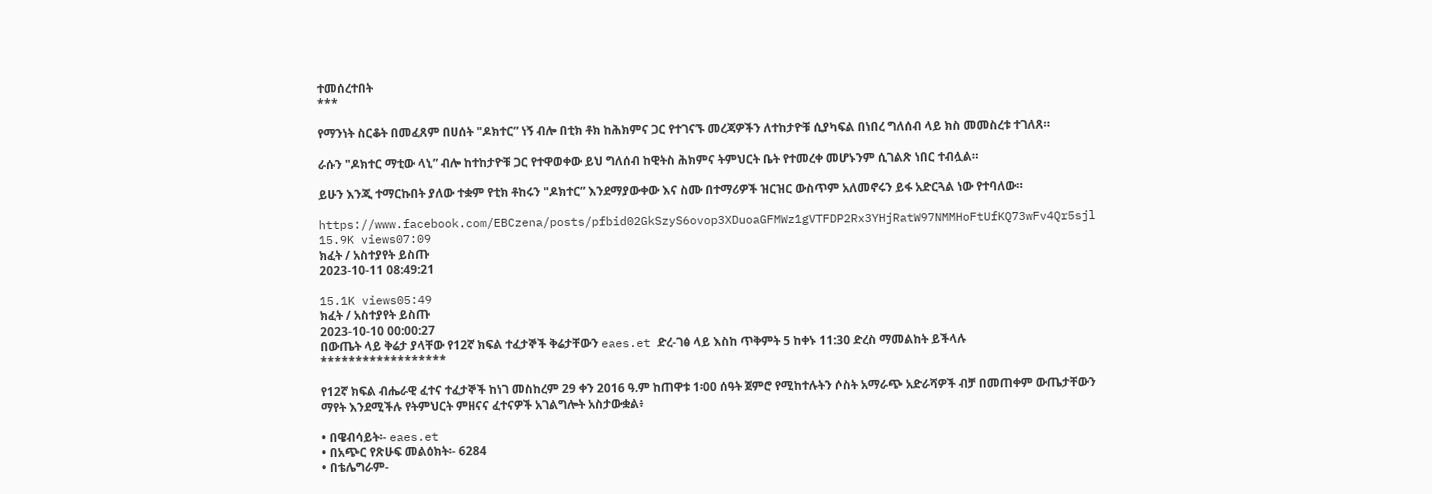ተመሰረተበት
***

የማንነት ስርቆት በመፈጸም በሀሰት "ዶክተር” ነኝ ብሎ በቲክ ቶክ ከሕክምና ጋር የተገናኙ መረጃዎችን ለተከታዮቹ ሲያካፍል በነበረ ግለሰብ ላይ ክስ መመስረቱ ተገለጸ።

ራሱን "ዶክተር ማቲው ላኒ” ብሎ ከተከታዮቹ ጋር የተዋወቀው ይህ ግለሰብ ከዊትስ ሕክምና ትምህርት ቤት የተመረቀ መሆኑንም ሲገልጽ ነበር ተብሏል።

ይሁን እንጂ ተማርኩበት ያለው ተቋም የቲክ ቶከሩን "ዶክተር” እንደማያውቀው እና ስሙ በተማሪዎች ዝርዝር ውስጥም አለመኖሩን ይፋ አድርጓል ነው የተባለው።

https://www.facebook.com/EBCzena/posts/pfbid02GkSzyS6ovop3XDuoaGFMWz1gVTFDP2Rx3YHjRatW97NMMHoFtUfKQ73wFv4Qr5sjl
15.9K views07:09
ክፈት / አስተያየት ይስጡ
2023-10-11 08:49:21

15.1K views05:49
ክፈት / አስተያየት ይስጡ
2023-10-10 00:00:27
በውጤት ላይ ቅሬታ ያላቸው የ12ኛ ክፍል ተፈታኞች ቅሬታቸውን eaes.et ድረ-ገፅ ላይ እስከ ጥቅምት 5 ከቀኑ 11:30 ድረስ ማመልከት ይችላሉ
******************

የ12ኛ ክፍል ብሔራዊ ፈተና ተፈታኞች ከነገ መስከረም 29 ቀን 2016 ዓ.ም ከጠዋቱ 1፡00 ሰዓት ጀምሮ የሚከተሉትን ሶስት አማራጭ አድራሻዎች ብቻ በመጠቀም ውጤታቸውን ማየት እንደሚችሉ የትምህርት ምዘናና ፈተናዎች አገልግሎት አስታውቋል፥

• በዌብሳይት፡- eaes.et
• በአጭር የጽሁፍ መልዕክት፡- 6284
• በቴሌግራም-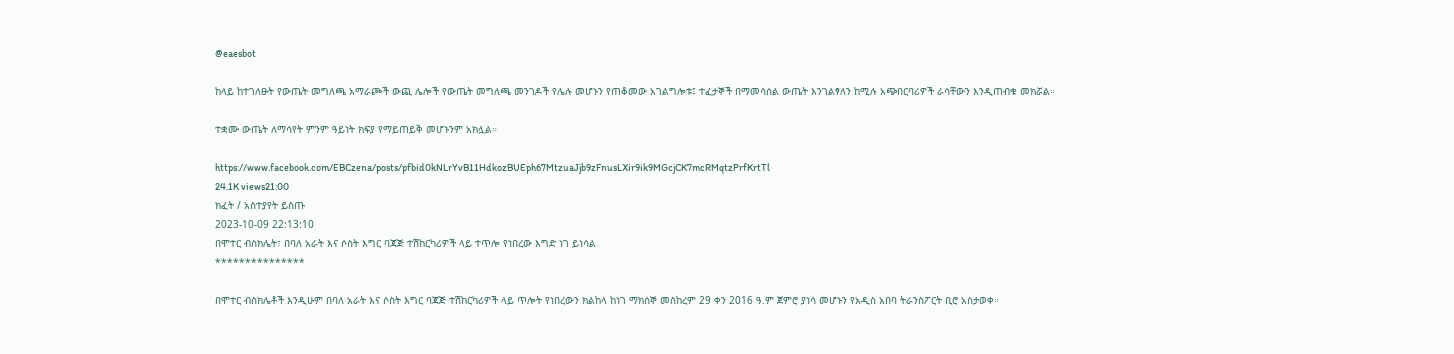@eaesbot

ከላይ ከተገለፁት የውጤት መግለጫ አማራጮች ውጪ ሌሎች የውጤት መግለጫ መንገዶች የሌሉ መሆኑን የጠቆመው አገልግሎቱ፤ ተፈታኞች በማመሳሰል ውጤት እንገልፃለን ከሚሉ አጭበርባሪዎች ራሳቸውን እንዲጠብቁ መክሯል።

ተቋሙ ውጤት ለማሳየት ምንም ዓይነት ክፍያ የማይጠይቅ መሆኑንም አክሏል።

https://www.facebook.com/EBCzena/posts/pfbid0kNLrYvB11HdkozBUEph67MtzuaJjb9zFnusLXir9ik9MGcjCK7mcRMqtzPrfKrtTl
24.1K views21:00
ክፈት / አስተያየት ይስጡ
2023-10-09 22:13:10
በሞተር ብስክሌት፣ በባለ አራት እና ሶስት እግር ባጃጅ ተሽከርካሪዎች ላይ ተጥሎ የነበረው እግድ ነገ ይነሳል
***************

በሞተር ብስክሌቶች እንዲሁም በባለ አራት እና ሶስት እግር ባጃጅ ተሽከርካሪዎች ላይ ጥሎት የነበረውን ክልከላ ከነገ ማክሰኞ መስከረም 29 ቀን 2016 ዓ.ም ጀምሮ ያነሳ መሆኑን የአዲስ አበባ ትራንስፖርት ቢሮ አስታወቀ።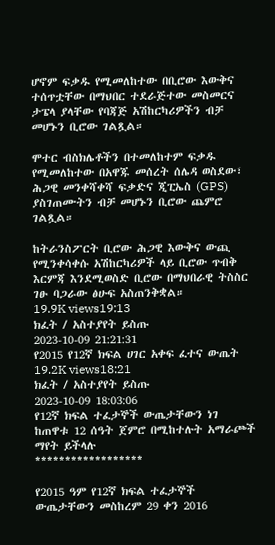ሆኖም ፍቃዱ የሚመለከተው በቢሮው እውቅና ተሰጥቷቸው በማህበር ተደራጅተው መስመርና ታፔላ ያላቸው የባጃጅ አሽከርካሪዎችን ብቻ መሆኑን ቢሮው ገልጿል።

ሞተር ብስክሌቶችን በተመለከተም ፍቃዱ የሚመለከተው በአዋጁ መሰረት ሰሌዳ ወስደው፣ ሕጋዊ መንቀሻቀሻ ፍቃድና ጂፒኤስ (GPS) ያስገጠሙትን ብቻ መሆኑን ቢሮው ጨምሮ ገልጿል።

ከትራንስፖርት ቢሮው ሕጋዊ እውቅና ውጪ የሚንቀሳቀሱ አሽከርካሪዎች ላይ ቢሮው ጥብቅ እርምጃ እንደሚወስድ ቢሮው በማህበራዊ ትስስር ገፁ ባጋራው ፅሁፍ አስጠንቅቋል።
19.9K views19:13
ክፈት / አስተያየት ይስጡ
2023-10-09 21:21:31
የ2015 የ12ኛ ክፍል ሀገር አቀፍ ፈተና ውጤት
19.2K views18:21
ክፈት / አስተያየት ይስጡ
2023-10-09 18:03:06
የ12ኛ ክፍል ተፈታኞች ውጤታቸውን ነገ ከጠዋቱ 12 ሰዓት ጀምሮ በሚከተሉት አማራጮች ማየት ይችላሉ
******************

የ2015 ዓም የ12ኛ ክፍል ተፈታኞች ውጤታቸውን መስከረም 29 ቀን 2016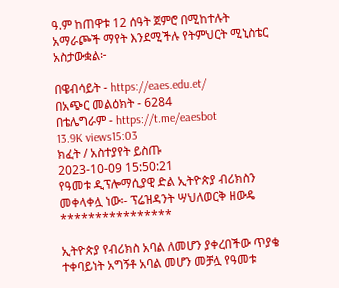ዓ.ም ከጠዋቱ 12 ሰዓት ጀምሮ በሚከተሉት አማራጮች ማየት እንደሚችሉ የትምህርት ሚኒስቴር አስታውቋል፦

በዌብሳይት - https://eaes.edu.et/
በአጭር መልዕክት - 6284
በቴሌግራም - https://t.me/eaesbot
13.9K views15:03
ክፈት / አስተያየት ይስጡ
2023-10-09 15:50:21
የዓመቱ ዲፕሎማሲያዊ ድል ኢትዮጵያ ብሪክስን መቀላቀሏ ነው፡- ፕሬዝዳንት ሣህለወርቅ ዘውዴ
****************

ኢትዮጵያ የብሪክስ አባል ለመሆን ያቀረበችው ጥያቄ ተቀባይነት አግኝቶ አባል መሆን መቻሏ የዓመቱ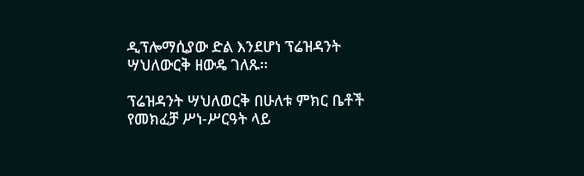ዲፕሎማሲያው ድል እንደሆነ ፕሬዝዳንት ሣህለውርቅ ዘውዴ ገለጹ፡፡

ፕሬዝዳንት ሣህለወርቅ በሁለቱ ምክር ቤቶች የመክፈቻ ሥነ-ሥርዓት ላይ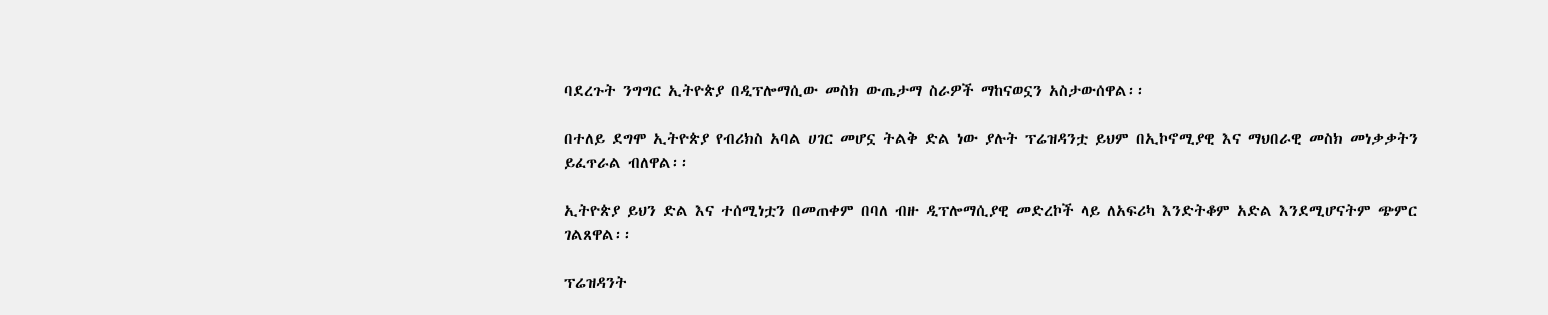ባደረጉት ንግግር ኢትዮጵያ በዲፕሎማሲው መስክ ውጤታማ ስራዎች ማከናወኗን አስታውሰዋል፡፡

በተለይ ደግሞ ኢትዮጵያ የብሪክስ አባል ሀገር መሆኗ ትልቅ ድል ነው ያሉት ፕሬዝዳንቷ ይህም በኢኮኖሚያዊ እና ማህበራዊ መስክ መነቃቃትን ይፈጥራል ብለዋል፡፡

ኢትዮጵያ ይህን ድል እና ተሰሚነቷን በመጠቀም በባለ ብዙ ዲፕሎማሲያዊ መድረኮች ላይ ለአፍሪካ እንድትቆም አድል እንደሚሆናትም ጭምር ገልጸዋል፡፡

ፕሬዝዳንት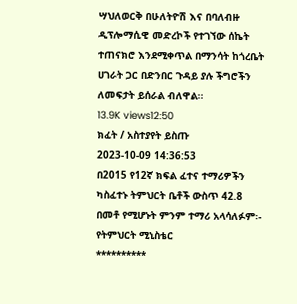ሣህለወርቅ በሁለትዮሽ እና በባለብዙ ዲፕሎማሲዊ መድረኮች የተገኘው ሰኬት ተጠናክሮ እንደሚቀጥል በማንሳት ከጎረቤት ሀገራት ጋር በድንበር ጉዳይ ያሉ ችግሮችን ለመፍታት ይሰራል ብለዋል፡፡
13.9K views12:50
ክፈት / አስተያየት ይስጡ
2023-10-09 14:36:53
በ2015 የ12ኛ ክፍል ፈተና ተማሪዎችን ካስፈተኑ ትምህርት ቤቶች ውስጥ 42.8 በመቶ የሚሆኑት ምንም ተማሪ አላሳለፉም፡- የትምህርት ሚኒስቴር
**********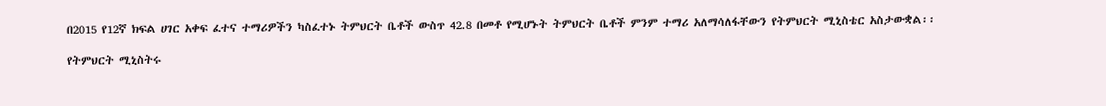በ2015 የ12ኛ ክፍል ሀገር አቀፍ ፈተና ተማሪዎችን ካስፈተኑ ትምህርት ቤቶች ውስጥ 42.8 በመቶ የሚሆኑት ትምህርት ቤቶች ምንም ተማሪ አለማሳለፋቸውን የትምህርት ሚኒስቴር አስታውቋል፡፡

የትምህርት ሚኒስትሩ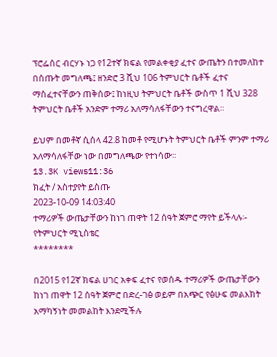ፕሮፌሰር ብርሃኑ ነጋ የ12ተኛ ክፍል የመልቀቂያ ፈተና ውጤትን በተመለከተ በሰጡት መግለጫ፤ ዘንድሮ 3 ሺህ 106 ትምህርት ቤቶች ፈተና ማስፈተናቸውን ጠቅሰው፤ ከነዚህ ትምህርት ቤቶች ውስጥ 1 ሺህ 328 ትምህርት ቤቶች አንድም ተማሪ አለማሳለፋቸውን ተናግረዋል።

ይህም በመቶኛ ሲሰላ 42.8 ከመቶ የሚሆኑት ትምህርት ቤቶች ምንም ተማሪ አለማሳለፋቸው ነው በመግለጫው የተነሳው፡፡
13.3K views11:36
ክፈት / አስተያየት ይስጡ
2023-10-09 14:03:40
ተማሪዎች ውጤታቸውን ከነገ ጠዋት 12 ሰዓት ጀምሮ ማየት ይችላሉ፡- የትምህርት ሚኒስቴር
********

በ2015 የ12ኛ ክፍል ሀገር አቀፍ ፈተና የወሰዱ ተማሪዎች ውጤታቸውን ከነገ ጠዋት 12 ሰዓት ጀምሮ በድረ-ገፅ ወይም በአጭር የፅሁፍ መልእክት አማካኝነት መመልከት እንደሚችሉ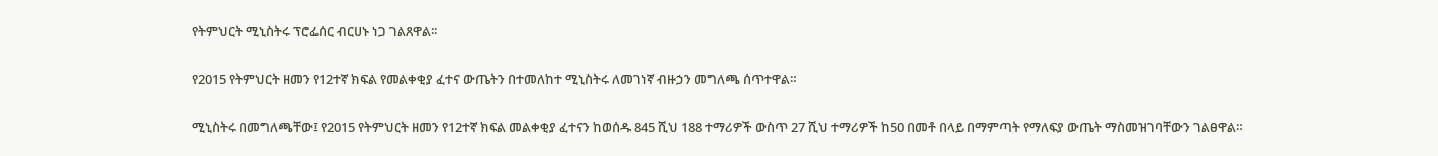የትምህርት ሚኒስትሩ ፕሮፌሰር ብርሀኑ ነጋ ገልጸዋል፡፡

የ2015 የትምህርት ዘመን የ12ተኛ ክፍል የመልቀቂያ ፈተና ውጤትን በተመለከተ ሚኒስትሩ ለመገነኛ ብዙኃን መግለጫ ሰጥተዋል።

ሚኒስትሩ በመግለጫቸው፤ የ2015 የትምህርት ዘመን የ12ተኛ ክፍል መልቀቂያ ፈተናን ከወሰዱ 845 ሺህ 188 ተማሪዎች ውስጥ 27 ሺህ ተማሪዎች ከ50 በመቶ በላይ በማምጣት የማለፍያ ውጤት ማስመዝገባቸውን ገልፀዋል።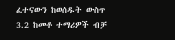ፈተናውን ከወሰዱት ውስጥ 3.2 ከመቶ ተማሪዎች ብቻ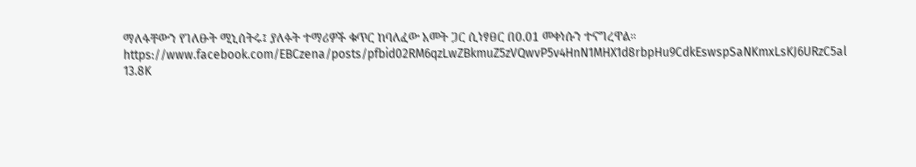ማለፋቸውን የገለፁት ሚኒሰትሩ፤ ያለፉት ተማሪዎች ቁጥር ከባለፈው አመት ጋር ሲነፃፀር በ0.01 መቀነሱን ተናግረዋል።
https://www.facebook.com/EBCzena/posts/pfbid02RM6qzLwZBkmuZ5zVQwvP5v4HnN1MHX1d8rbpHu9CdkEswspSaNKmxLsKJ6URzC5al
13.8K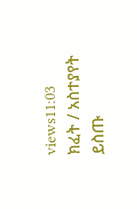views11:03
ክፈት / አስተያየት ይስጡ